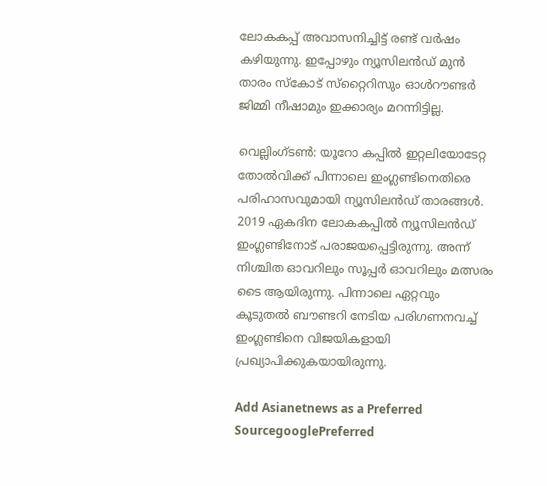ലോകകപ്പ് അവാസനിച്ചിട്ട് രണ്ട് വര്‍ഷം കഴിയുന്നു. ഇപ്പോഴും ന്യൂസിലന്‍ഡ് മുന്‍ താരം സ്‌കോട് സ്‌റ്റൈറിസും ഓള്‍റൗണ്ടര്‍ ജിമ്മി നീഷാമും ഇക്കാര്യം മറന്നിട്ടില്ല.

വെല്ലിംഗ്ടണ്‍: യൂറോ കപ്പില്‍ ഇറ്റലിയോടേറ്റ തോല്‍വിക്ക് പിന്നാലെ ഇംഗ്ലണ്ടിനെതിരെ പരിഹാസവുമായി ന്യൂസിലന്‍ഡ് താരങ്ങള്‍. 2019 ഏകദിന ലോകകപ്പില്‍ ന്യൂസിലന്‍ഡ് ഇംഗ്ലണ്ടിനോട് പരാജയപ്പെട്ടിരുന്നു. അന്ന് നിശ്ചിത ഓവറിലും സൂപ്പര്‍ ഓവറിലും മത്സരം ടൈ ആയിരുന്നു. പിന്നാലെ ഏറ്റവും കൂടുതല്‍ ബൗണ്ടറി നേടിയ പരിഗണനവച്ച് ഇംഗ്ലണ്ടിനെ വിജയികളായി പ്രഖ്യാപിക്കുകയായിരുന്നു.

Add Asianetnews as a Preferred SourcegooglePreferred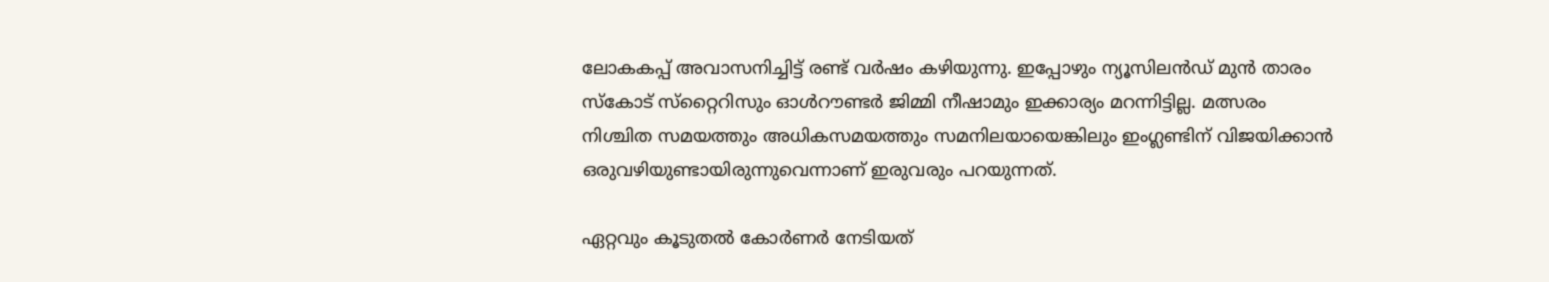ലോകകപ്പ് അവാസനിച്ചിട്ട് രണ്ട് വര്‍ഷം കഴിയുന്നു. ഇപ്പോഴും ന്യൂസിലന്‍ഡ് മുന്‍ താരം സ്‌കോട് സ്‌റ്റൈറിസും ഓള്‍റൗണ്ടര്‍ ജിമ്മി നീഷാമും ഇക്കാര്യം മറന്നിട്ടില്ല. മത്സരം നിശ്ചിത സമയത്തും അധികസമയത്തും സമനിലയായെങ്കിലും ഇംഗ്ലണ്ടിന് വിജയിക്കാന്‍ ഒരുവഴിയുണ്ടായിരുന്നുവെന്നാണ് ഇരുവരും പറയുന്നത്.

ഏറ്റവും കൂടുതല്‍ കോര്‍ണര്‍ നേടിയത്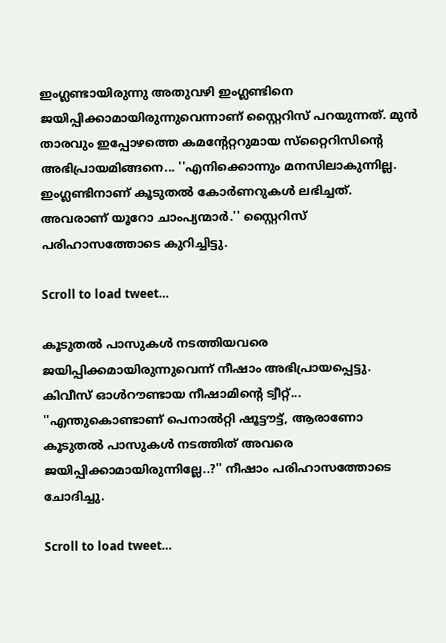ഇംഗ്ലണ്ടായിരുന്നു അതുവഴി ഇംഗ്ലണ്ടിനെ ജയിപ്പിക്കാമായിരുന്നുവെന്നാണ് സ്റ്റൈറിസ് പറയുന്നത്. മുന്‍ താരവും ഇപ്പോഴത്തെ കമന്റേറ്ററുമായ സ്‌റ്റൈറിസിന്റെ അഭിപ്രായമിങ്ങനെ... ''എനിക്കൊന്നും മനസിലാകുന്നില്ല. ഇംഗ്ലണ്ടിനാണ് കൂടുതല്‍ കോര്‍ണറുകള്‍ ലഭിച്ചത്. അവരാണ് യൂറോ ചാംപ്യന്മാര്‍.'' സ്റ്റൈറിസ് പരിഹാസത്തോടെ കുറിച്ചിട്ടു.

Scroll to load tweet…

കൂടുതല്‍ പാസുകള്‍ നടത്തിയവരെ ജയിപ്പിക്കമായിരുന്നുവെന്ന് നീഷാം അഭിപ്രായപ്പെട്ടു. കിവീസ് ഓള്‍റൗണ്ടായ നീഷാമിന്റെ ട്വീറ്റ്... ''എന്തുകൊണ്ടാണ് പെനാല്‍റ്റി ഷൂട്ടൗട്ട്, ആരാണോ കൂടുതല്‍ പാസുകള്‍ നടത്തിത് അവരെ ജയിപ്പിക്കാമായിരുന്നില്ലേ..?'' നീഷാം പരിഹാസത്തോടെ ചോദിച്ചു.

Scroll to load tweet…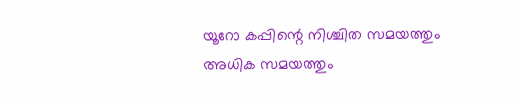യൂറോ കപ്പിന്റെ നിശ്ചിത സമയത്തും അധിക സമയത്തും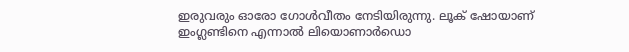ഇരുവരും ഓരോ ഗോള്‍വീതം നേടിയിരുന്നു. ലൂക് ഷോയാണ് ഇംഗ്ലണ്ടിനെ എന്നാല്‍ ലിയൊണാര്‍ഡൊ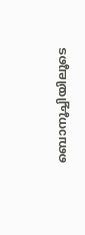ബൊനൂച്ചിയിലൂടെ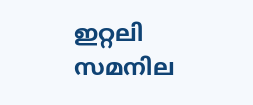ഇറ്റലി സമനില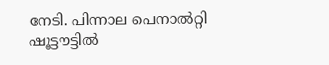നേടി. പിന്നാല പെനാല്‍റ്റി ഷൂട്ടൗട്ടില്‍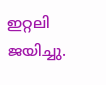ഇറ്റലി ജയിച്ചു.